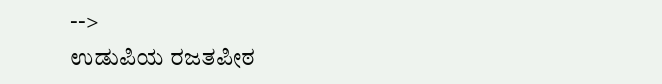-->
ಉಡುಪಿಯ ರಜತಪೀಠ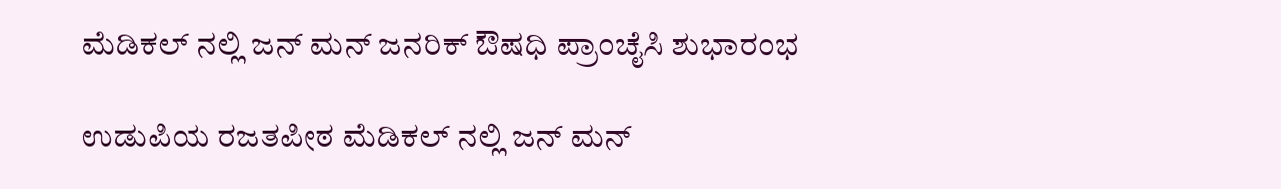ಮೆಡಿಕಲ್ ನಲ್ಲಿ ಜನ್ ಮನ್ ಜನರಿಕ್ ಔಷಧಿ ಪ್ರಾಂಚೈಸಿ ಶುಭಾರಂಭ

ಉಡುಪಿಯ ರಜತಪೀಠ ಮೆಡಿಕಲ್ ನಲ್ಲಿ ಜನ್ ಮನ್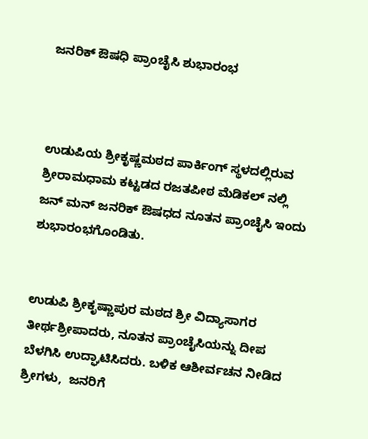ಜನರಿಕ್ ಔಷಧಿ ಪ್ರಾಂಚೈಸಿ ಶುಭಾರಂಭ



ಉಡುಪಿಯ ಶ್ರೀಕೃಷ್ಣಮಠದ ಪಾರ್ಕಿಂಗ್ ಸ್ಥಳದಲ್ಲಿರುವ ಶ್ರೀರಾಮಧಾಮ ಕಟ್ಟಡದ ರಜತಪೀಠ ಮೆಡಿಕಲ್ ನಲ್ಲಿ ಜನ್ ಮನ್ ಜನರಿಕ್ ಔಷಧದ ನೂತನ ಪ್ರಾಂಚೈಸಿ ಇಂದು ಶುಭಾರಂಭಗೊಂಡಿತು.


ಉಡುಪಿ ಶ್ರೀಕೃಷ್ಣಾಪುರ ಮಠದ ಶ್ರೀ ವಿದ್ಯಾಸಾಗರ ತೀರ್ಥಶ್ರೀಪಾದರು, ನೂತನ ಪ್ರಾಂಚೈಸಿಯನ್ನು ದೀಪ ಬೆಳಗಿಸಿ ಉದ್ಘಾಟಿಸಿದರು. ಬಳಿಕ ಆಶೀರ್ವಚನ ನೀಡಿದ ಶ್ರೀಗಳು,  ಜನರಿಗೆ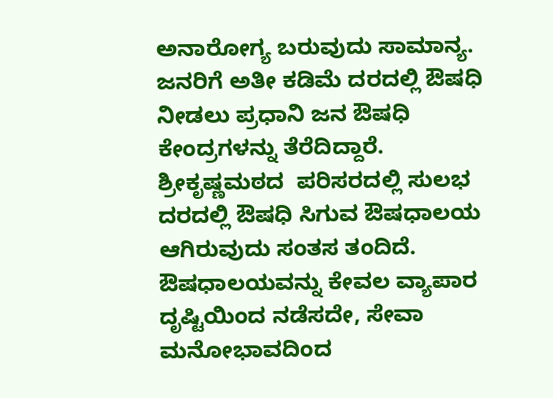ಅನಾರೋಗ್ಯ ಬರುವುದು ಸಾಮಾನ್ಯ. ಜನರಿಗೆ ಅತೀ ಕಡಿಮೆ ದರದಲ್ಲಿ ಔಷಧಿ ನೀಡಲು ಪ್ರಧಾನಿ ಜನ ಔಷಧಿ ಕೇಂದ್ರಗಳನ್ನು ತೆರೆದಿದ್ದಾರೆ. ಶ್ರೀಕೃಷ್ಣಮಠದ  ಪರಿಸರದಲ್ಲಿ ಸುಲಭ ದರದಲ್ಲಿ ಔಷಧಿ ಸಿಗುವ ಔಷಧಾಲಯ ಆಗಿರುವುದು ಸಂತಸ ತಂದಿದೆ.  ಔಷಧಾಲಯವನ್ನು ಕೇವಲ ವ್ಯಾಪಾರ ದೃಷ್ಟಿಯಿಂದ ನಡೆಸದೇ, ಸೇವಾ ಮನೋಭಾವದಿಂದ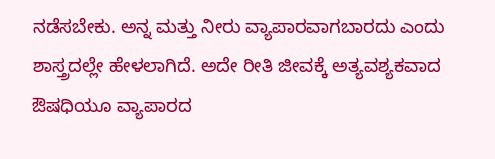ನಡೆಸಬೇಕು. ಅನ್ನ ಮತ್ತು ನೀರು ವ್ಯಾಪಾರವಾಗಬಾರದು ಎಂದು ಶಾಸ್ತ್ರದಲ್ಲೇ ಹೇಳಲಾಗಿದೆ. ಅದೇ ರೀತಿ ಜೀವಕ್ಕೆ ಅತ್ಯವಶ್ಯಕವಾದ ಔಷಧಿಯೂ ವ್ಯಾಪಾರದ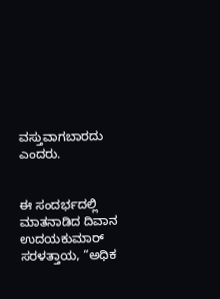ವಸ್ತುವಾಗಬಾರದು ಎಂದರು.


ಈ ಸಂದರ್ಭದಲ್ಲಿ ಮಾತನಾಡಿದ ದಿವಾನ ಉದಯಕುಮಾರ್ ಸರಳತ್ತಾಯ, “ಅಧಿಕ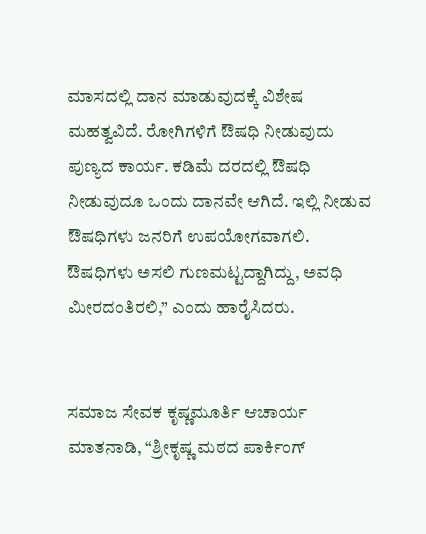ಮಾಸದಲ್ಲಿ ದಾನ ಮಾಡುವುದಕ್ಕೆ ವಿಶೇಷ ಮಹತ್ವವಿದೆ. ರೋಗಿಗಳಿಗೆ ಔಷಧಿ ನೀಡುವುದು ಪುಣ್ಯದ ಕಾರ್ಯ. ಕಡಿಮೆ ದರದಲ್ಲಿ ಔಷಧಿ ನೀಡುವುದೂ ಒಂದು ದಾನವೇ ಆಗಿದೆ. ಇಲ್ಲಿ ನೀಡುವ ಔಷಧಿಗಳು ಜನರಿಗೆ ಉಪಯೋಗವಾಗಲಿ. ಔಷಧಿಗಳು ಅಸಲಿ ಗುಣಮಟ್ಟದ್ದಾಗಿದ್ದು, ಅವಧಿ ಮೀರದಂತಿರಲಿ,” ಎಂದು ಹಾರೈಸಿದರು.


ಸಮಾಜ ಸೇವಕ ಕೃಷ್ಣಮೂರ್ತಿ ಆಚಾರ್ಯ ಮಾತನಾಡಿ, “ಶ್ರೀಕೃಷ್ಣ ಮಠದ ಪಾರ್ಕಿಂಗ್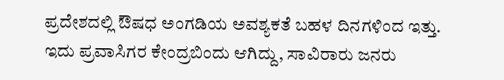ಪ್ರದೇಶದಲ್ಲಿ ಔಷಧ ಅಂಗಡಿಯ ಅವಶ್ಯಕತೆ ಬಹಳ ದಿನಗಳಿಂದ ಇತ್ತು. ಇದು ಪ್ರವಾಸಿಗರ ಕೇಂದ್ರಬಿಂದು ಆಗಿದ್ದು, ಸಾವಿರಾರು ಜನರು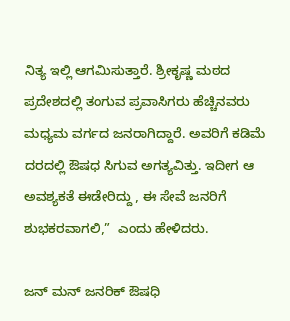ನಿತ್ಯ ಇಲ್ಲಿ ಆಗಮಿಸುತ್ತಾರೆ. ಶ್ರೀಕೃಷ್ಣ ಮಠದ ಪ್ರದೇಶದಲ್ಲಿ ತಂಗುವ ಪ್ರವಾಸಿಗರು ಹೆಚ್ಚಿನವರು ಮಧ್ಯಮ ವರ್ಗದ ಜನರಾಗಿದ್ದಾರೆ. ಅವರಿಗೆ ಕಡಿಮೆ ದರದಲ್ಲಿ ಔಷಧ ಸಿಗುವ ಅಗತ್ಯವಿತ್ತು. ಇದೀಗ ಆ ಅವಶ್ಯಕತೆ ಈಡೇರಿದ್ದು , ಈ ಸೇವೆ ಜನರಿಗೆ ಶುಭಕರವಾಗಲಿ,”  ಎಂದು ಹೇಳಿದರು.

ಜನ್ ಮನ್ ಜನರಿಕ್ ಔಷಧಿ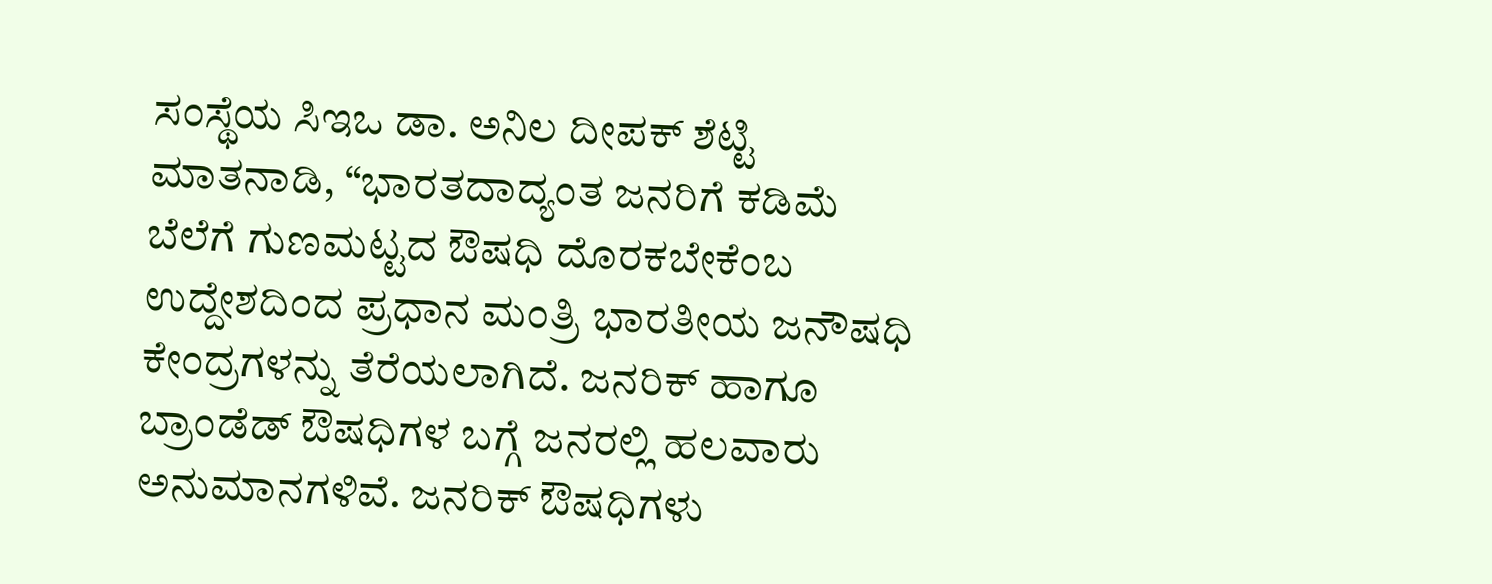ಸಂಸ್ಥೆಯ ಸಿಇಒ ಡಾ. ಅನಿಲ ದೀಪಕ್ ಶೆಟ್ಟಿ ಮಾತನಾಡಿ, “ಭಾರತದಾದ್ಯಂತ ಜನರಿಗೆ ಕಡಿಮೆ ಬೆಲೆಗೆ ಗುಣಮಟ್ಟದ ಔಷಧಿ ದೊರಕಬೇಕೆಂಬ ಉದ್ದೇಶದಿಂದ ಪ್ರಧಾನ ಮಂತ್ರಿ ಭಾರತೀಯ ಜನೌಷಧಿ ಕೇಂದ್ರಗಳನ್ನು ತೆರೆಯಲಾಗಿದೆ. ಜನರಿಕ್ ಹಾಗೂ ಬ್ರಾಂಡೆಡ್ ಔಷಧಿಗಳ ಬಗ್ಗೆ ಜನರಲ್ಲಿ ಹಲವಾರು ಅನುಮಾನಗಳಿವೆ. ಜನರಿಕ್ ಔಷಧಿಗಳು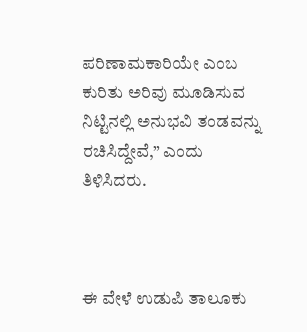ಪರಿಣಾಮಕಾರಿಯೇ ಎಂಬ ಕುರಿತು ಅರಿವು ಮೂಡಿಸುವ ನಿಟ್ಟಿನಲ್ಲಿ ಅನುಭವಿ ತಂಡವನ್ನು ರಚಿಸಿದ್ದೇವೆ,” ಎಂದು ತಿಳಿಸಿದರು.



ಈ ವೇಳೆ ಉಡುಪಿ ತಾಲೂಕು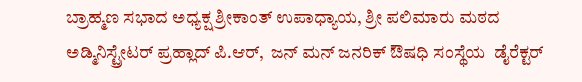ಬ್ರಾಹ್ಮಣ ಸಭಾದ ಅಧ್ಯಕ್ಷ ಶ್ರೀಕಾಂತ್ ಉಪಾಧ್ಯಾಯ, ಶ್ರೀ ಪಲಿಮಾರು ಮಠದ ಅಡ್ಮಿನಿಸ್ಟ್ರೇಟರ್ ಪ್ರಹ್ಲಾದ್ ಪಿ.ಆರ್,  ಜನ್ ಮನ್ ಜನರಿಕ್ ಔಷಧಿ ಸಂಸ್ಥೆಯ  ಡೈರೆಕ್ಟರ್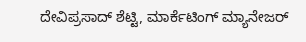ದೇವಿಪ್ರಸಾದ್ ಶೆಟ್ಟಿ, ಮಾರ್ಕೆಟಿಂಗ್ ಮ್ಯಾನೇಜರ್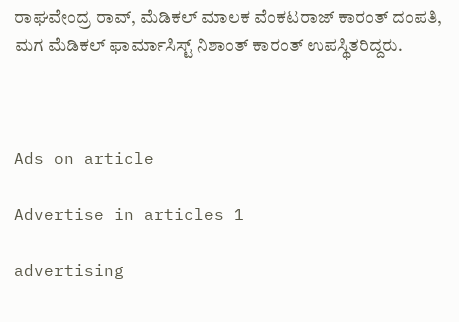ರಾಘವೇಂದ್ರ ರಾವ್, ಮೆಡಿಕಲ್ ಮಾಲಕ ವೆಂಕಟರಾಜ್ ಕಾರಂತ್ ದಂಪತಿ, ಮಗ ಮೆಡಿಕಲ್ ಫಾರ್ಮಾಸಿಸ್ಟ್ ನಿಶಾಂತ್ ಕಾರಂತ್ ಉಪಸ್ಥಿತರಿದ್ದರು.



Ads on article

Advertise in articles 1

advertising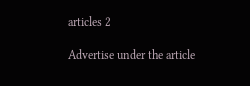articles 2

Advertise under the article